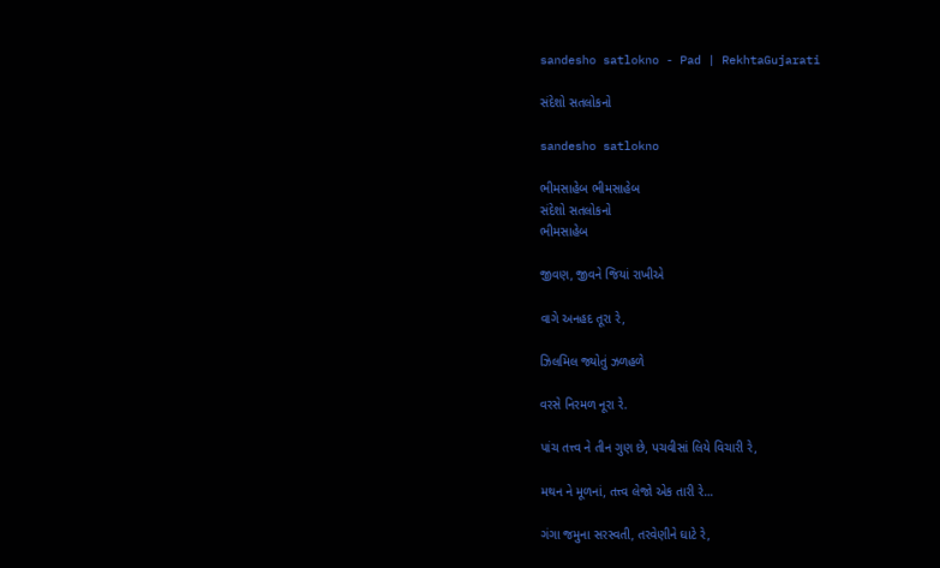sandesho satlokno - Pad | RekhtaGujarati

સંદેશો સતલોકનો

sandesho satlokno

ભીમસાહેબ ભીમસાહેબ
સંદેશો સતલોકનો
ભીમસાહેબ

જીવણ, જીવને જિયાં રાખીએ

વાગે અનહદ તૂરા રે,

ઝિલમિલ જ્યોતું ઝળહળે

વરસે નિરમળ નૂરા રે.

પાંચ તત્ત્વ ને તીન ગુણ છે, પચવીસાં લિયે વિચારી રે,

મથન ને મૂળનાં, તત્ત્વ લેજો એક તારી રે...

ગંગા જમુના સરસ્વતી, તરવેણીને ઘાટે રે,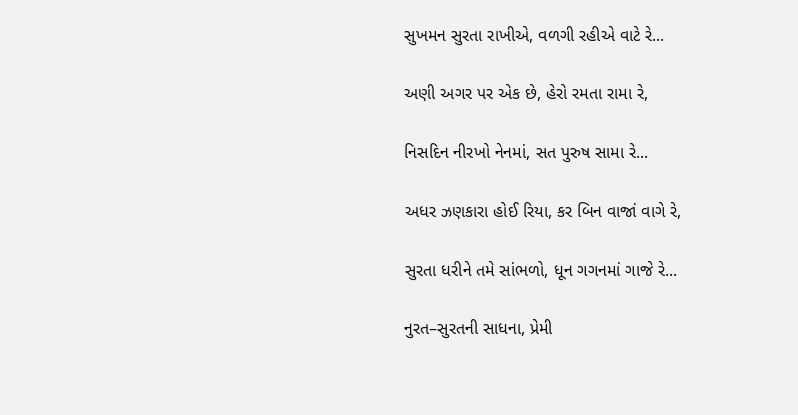સુખમન સુરતા રાખીએ, વળગી રહીએ વાટે રે...

અણી અગર પર એક છે, હેરો રમતા રામા રે,

નિસદિન નીરખો નેનમાં, સત પુરુષ સામા રે...

અધર ઝણકારા હોઈ રિયા, કર બિન વાજાં વાગે રે,

સુરતા ધરીને તમે સાંભળો, ધૂન ગગનમાં ગાજે રે...

નુરત–સુરતની સાધના, પ્રેમી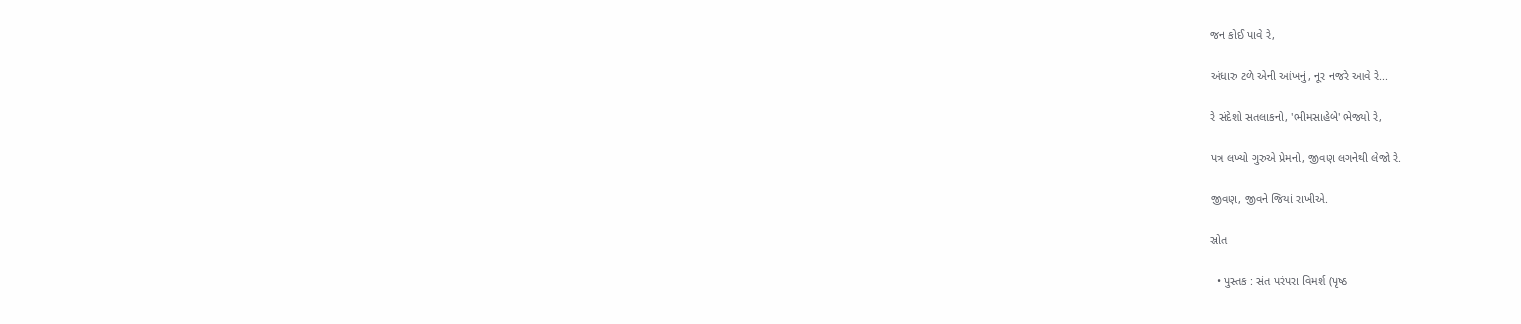જન કોઈ પાવે રે,

અંધારુ ટળે એની આંખનું, નૂર નજરે આવે રે...

રે સંદેશો સતલાકનો, 'ભીમસાહેબે' ભેજ્યો રે,

પત્ર લખ્યો ગુરુએ પ્રેમનો, જીવણ લગનેથી લેજો રે.

જીવણ, જીવને જિયાં રાખીએ.

સ્રોત

  • પુસ્તક : સંત પરંપરા વિમર્શ (પૃષ્ઠ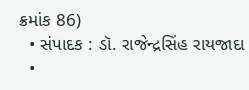ક્રમાંક 86)
  • સંપાદક : ડૉ. રાજેન્દ્રસિંહ રાયજાદા
  •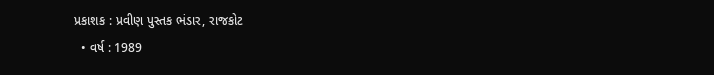પ્રકાશક : પ્રવીણ પુસ્તક ભંડાર, રાજકોટ
  • વર્ષ : 1989